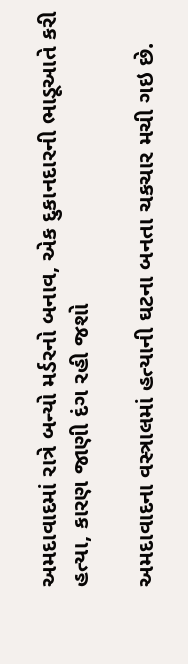અમદાવાદમાં રાત્રે બન્યો મર્ડરનો બનાવ, એક દુકાનદારની ભાડૂઆતે કરી હત્યા, કારણ જાણી દંગ રહી જશો

અમદાવાદના વસ્ત્રાલમાં હત્યાની ઘટના બનતા ચકચાર મચી ગઇ છે.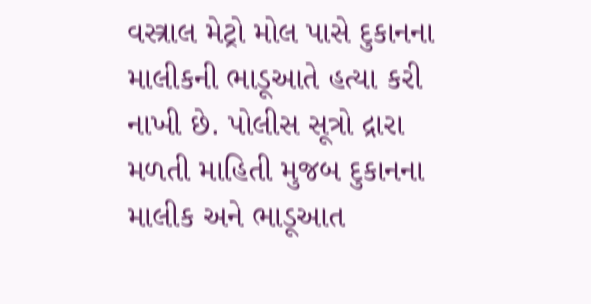વસ્ત્રાલ મેટ્રો મોલ પાસે દુકાનના માલીકની ભાડૂઆતે હત્યા કરી નાખી છે. પોલીસ સૂત્રો દ્રારા મળતી માહિતી મુજબ દુકાનના માલીક અને ભાડૂઆત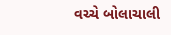વચ્ચે બોલાચાલી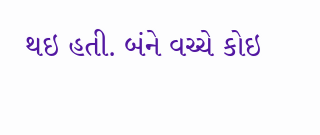થઇ હતી. બંને વચ્ચે કોઇ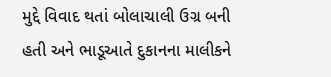મુદ્દે વિવાદ થતાં બોલાચાલી ઉગ્ર બની હતી અને ભાડૂઆતે દુકાનના માલીકને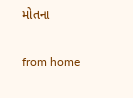મોતના

from home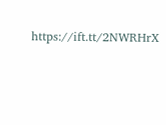https://ift.tt/2NWRHrX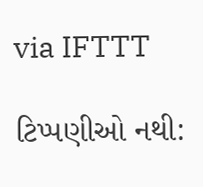via IFTTT

ટિપ્પણીઓ નથી: